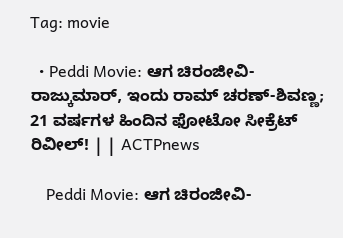Tag: movie

  • Peddi Movie: ಆಗ ಚಿರಂಜೀವಿ- ರಾಜ್ಕುಮಾರ್, ಇಂದು ರಾಮ್ ಚರಣ್-ಶಿವಣ್ಣ; 21 ವರ್ಷಗಳ ಹಿಂದಿನ ಫೋಟೋ ಸೀಕ್ರೆಟ್ ರಿವೀಲ್! | | ACTPnews

    Peddi Movie: ಆಗ ಚಿರಂಜೀವಿ-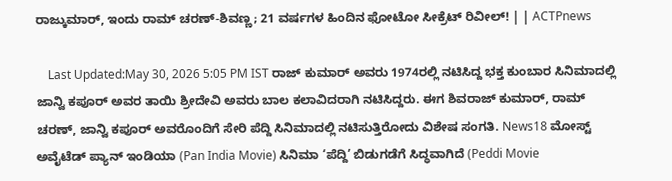ರಾಜ್ಕುಮಾರ್, ಇಂದು ರಾಮ್ ಚರಣ್-ಶಿವಣ್ಣ; 21 ವರ್ಷಗಳ ಹಿಂದಿನ ಫೋಟೋ ಸೀಕ್ರೆಟ್ ರಿವೀಲ್! | | ACTPnews

    Last Updated:May 30, 2026 5:05 PM IST ರಾಜ್ ಕುಮಾರ್ ಅವರು 1974ರಲ್ಲಿ ನಟಿಸಿದ್ದ ಭಕ್ತ ಕುಂಬಾರ ಸಿನಿಮಾದಲ್ಲಿ ಜಾನ್ವಿ ಕಪೂರ್ ಅವರ ತಾಯಿ ಶ್ರೀದೇವಿ ಅವರು ಬಾಲ ಕಲಾವಿದರಾಗಿ ನಟಿಸಿದ್ದರು. ಈಗ ಶಿವರಾಜ್ ಕುಮಾರ್, ರಾಮ್ ಚರಣ್, ಜಾನ್ವಿ ಕಪೂರ್ ಅವರೊಂದಿಗೆ ಸೇರಿ ಪೆದ್ದಿ ಸಿನಿಮಾದಲ್ಲಿ ನಟಿಸುತ್ತಿರೋದು ವಿಶೇಷ ಸಂಗತಿ. News18 ಮೋಸ್ಟ್ ಅವೈಟೆಡ್ ಪ್ಯಾನ್ ಇಂಡಿಯಾ (Pan India Movie) ಸಿನಿಮಾ ‘ಪೆದ್ದಿ’ ಬಿಡುಗಡೆಗೆ ಸಿದ್ಧವಾಗಿದೆ (Peddi Movie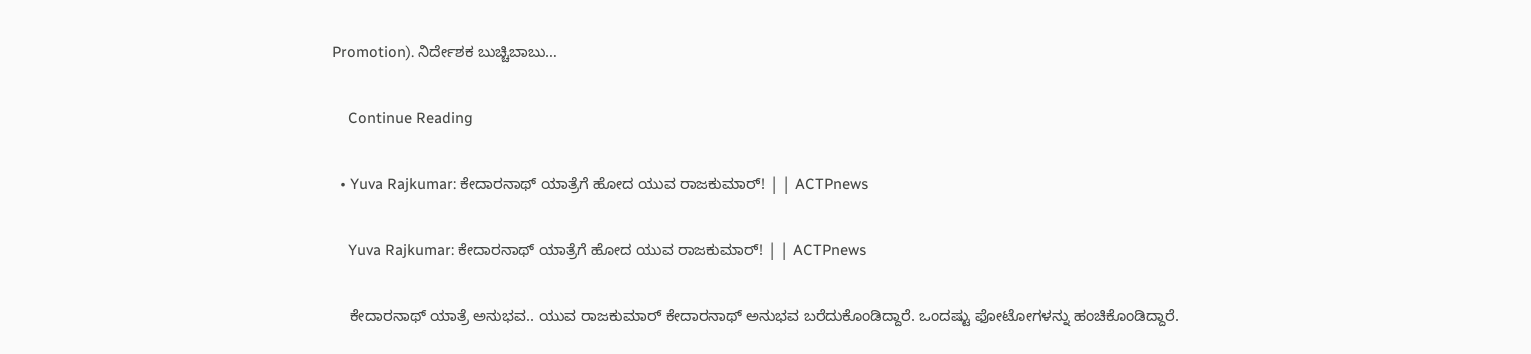Promotion). ನಿರ್ದೇಶಕ ಬುಚ್ಚಿಬಾಬು…

    Continue Reading

  • Yuva Rajkumar: ಕೇದಾರನಾಥ್ ಯಾತ್ರೆಗೆ ಹೋದ ಯುವ ರಾಜಕುಮಾರ್! | | ACTPnews

    Yuva Rajkumar: ಕೇದಾರನಾಥ್ ಯಾತ್ರೆಗೆ ಹೋದ ಯುವ ರಾಜಕುಮಾರ್! | | ACTPnews

    ಕೇದಾರನಾಥ್ ಯಾತ್ರೆ ಅನುಭವ.. ಯುವ ರಾಜಕುಮಾರ್ ಕೇದಾರನಾಥ್‌ ಅನುಭವ ಬರೆದುಕೊಂಡಿದ್ದಾರೆ. ಒಂದಷ್ಟು ಫೋಟೋಗಳನ್ನು ಹಂಚಿಕೊಂಡಿದ್ದಾರೆ.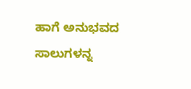ಹಾಗೆ ಅನುಭವದ ಸಾಲುಗಳನ್ನ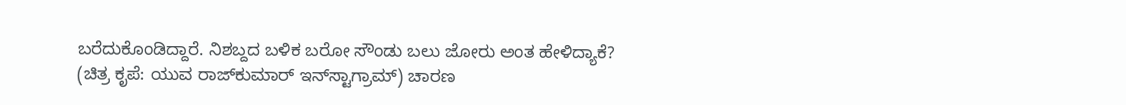ಬರೆದುಕೊಂಡಿದ್ದಾರೆ. ನಿಶಬ್ದದ ಬಳಿಕ ಬರೋ ಸೌಂಡು ಬಲು ಜೋರು ಅಂತ ಹೇಳಿದ್ಯಾಕೆ? (ಚಿತ್ರ ಕೃಪೆ: ಯುವ ರಾಜ್‌ಕುಮಾರ್ ಇನ್‌ಸ್ಟಾಗ್ರಾಮ್) ಚಾರಣ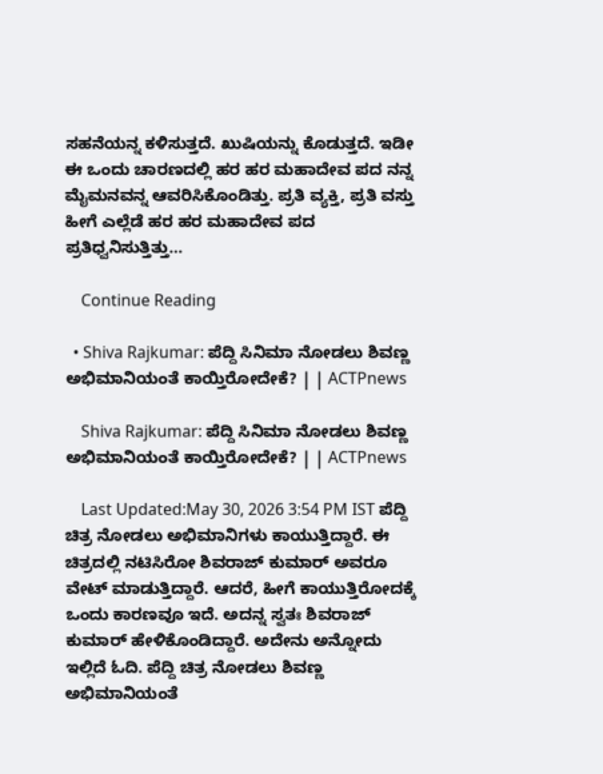ಸಹನೆಯನ್ನ ಕಳಿಸುತ್ತದೆ. ಖುಷಿಯನ್ನು ಕೊಡುತ್ತದೆ. ಇಡೀ ಈ ಒಂದು ಚಾರಣದಲ್ಲಿ ಹರ ಹರ ಮಹಾದೇವ ಪದ ನನ್ನ ಮೈಮನವನ್ನ ಆವರಿಸಿಕೊಂಡಿತ್ತು. ಪ್ರತಿ ವ್ಯಕ್ತಿ, ಪ್ರತಿ ವಸ್ತು ಹೀಗೆ ಎಲ್ಲೆಡೆ ಹರ ಹರ ಮಹಾದೇವ ಪದ ಪ್ರತಿಧ್ವನಿಸುತ್ತಿತ್ತು…

    Continue Reading

  • Shiva Rajkumar: ಪೆದ್ದಿ ಸಿನಿಮಾ ನೋಡಲು ಶಿವಣ್ಣ ಅಭಿಮಾನಿಯಂತೆ ಕಾಯ್ತಿರೋದೇಕೆ? | | ACTPnews

    Shiva Rajkumar: ಪೆದ್ದಿ ಸಿನಿಮಾ ನೋಡಲು ಶಿವಣ್ಣ ಅಭಿಮಾನಿಯಂತೆ ಕಾಯ್ತಿರೋದೇಕೆ? | | ACTPnews

    Last Updated:May 30, 2026 3:54 PM IST ಪೆದ್ದಿ ಚಿತ್ರ ನೋಡಲು ಅಭಿಮಾನಿಗಳು ಕಾಯುತ್ತಿದ್ದಾರೆ. ಈ ಚಿತ್ರದಲ್ಲಿ ನಟಿಸಿರೋ ಶಿವರಾಜ್ ಕುಮಾರ್ ಅವರೂ ವೇಟ್ ಮಾಡುತ್ತಿದ್ದಾರೆ. ಆದರೆ, ಹೀಗೆ ಕಾಯುತ್ತಿರೋದಕ್ಕೆ ಒಂದು ಕಾರಣವೂ ಇದೆ. ಅದನ್ನ ಸ್ವತಃ ಶಿವರಾಜ್ ಕುಮಾರ್ ಹೇಳಿಕೊಂಡಿದ್ದಾರೆ. ಅದೇನು ಅನ್ನೋದು ಇಲ್ಲಿದೆ ಓದಿ. ಪೆದ್ದಿ ಚಿತ್ರ ನೋಡಲು ಶಿವಣ್ಣ ಅಭಿಮಾನಿಯಂತೆ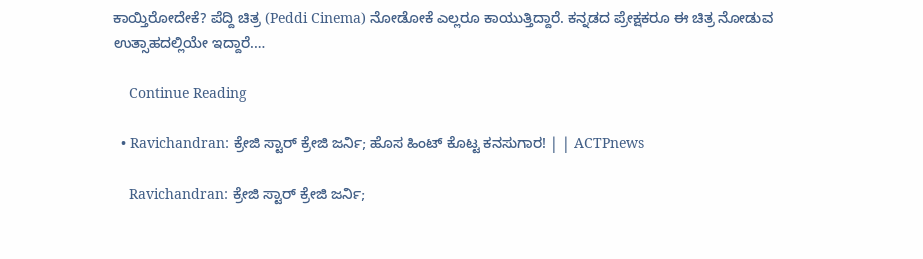ಕಾಯ್ತಿರೋದೇಕೆ? ಪೆದ್ದಿ ಚಿತ್ರ (Peddi Cinema) ನೋಡೋಕೆ ಎಲ್ಲರೂ ಕಾಯುತ್ತಿದ್ದಾರೆ. ಕನ್ನಡದ ಪ್ರೇಕ್ಷಕರೂ ಈ ಚಿತ್ರ ನೋಡುವ ಉತ್ಸಾಹದಲ್ಲಿಯೇ ಇದ್ದಾರೆ.…

    Continue Reading

  • Ravichandran: ಕ್ರೇಜಿ ಸ್ಟಾರ್ ಕ್ರೇಜಿ ಜರ್ನಿ; ಹೊಸ ಹಿಂಟ್ ಕೊಟ್ಟ ಕನಸುಗಾರ! | | ACTPnews

    Ravichandran: ಕ್ರೇಜಿ ಸ್ಟಾರ್ ಕ್ರೇಜಿ ಜರ್ನಿ;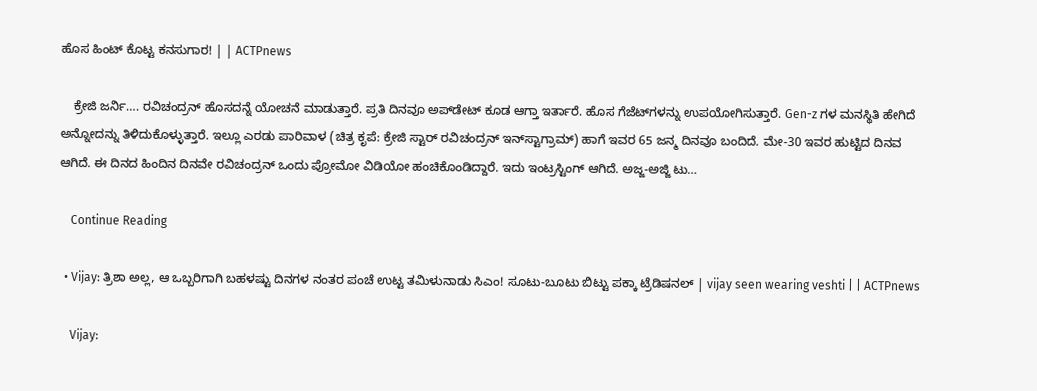ಹೊಸ ಹಿಂಟ್ ಕೊಟ್ಟ ಕನಸುಗಾರ! | | ACTPnews

    ಕ್ರೇಜಿ ಜರ್ನಿ…. ರವಿಚಂದ್ರನ್ ಹೊಸದನ್ನೆ ಯೋಚನೆ ಮಾಡುತ್ತಾರೆ. ಪ್ರತಿ ದಿನವೂ ಅಪ್‌ಡೇಟ್ ಕೂಡ ಆಗ್ತಾ ಇರ್ತಾರೆ. ಹೊಸ ಗೆಜೆಟ್‌ಗಳನ್ನು ಉಪಯೋಗಿಸುತ್ತಾರೆ. Gen-z ಗಳ ಮನಸ್ಥಿತಿ ಹೇಗಿದೆ ಅನ್ನೋದನ್ನು ತಿಳಿದುಕೊಳ್ಳುತ್ತಾರೆ. ಇಲ್ಲೂ ಎರಡು ಪಾರಿವಾಳ (ಚಿತ್ರ ಕೃಪೆ: ಕ್ರೇಜಿ ಸ್ಟಾರ್ ರವಿಚಂದ್ರನ್ ಇನ್‌ಸ್ಟಾಗ್ರಾಮ್) ಹಾಗೆ ಇವರ 65 ಜನ್ಮ ದಿನವೂ ಬಂದಿದೆ. ಮೇ-30 ಇವರ ಹುಟ್ಟಿದ ದಿನವ ಆಗಿದೆ. ಈ ದಿನದ ಹಿಂದಿನ ದಿನವೇ ರವಿಚಂದ್ರನ್ ಒಂದು ಪ್ರೋಮೋ ವಿಡಿಯೋ ಹಂಚಿಕೊಂಡಿದ್ದಾರೆ. ಇದು ಇಂಟ್ರಸ್ಟಿಂಗ್ ಆಗಿದೆ. ಅಜ್ಜ-ಅಜ್ಜಿ ಟು…

    Continue Reading

  • Vijay: ತ್ರಿಶಾ ಅಲ್ಲ, ಆ ಒಬ್ಬರಿಗಾಗಿ ಬಹಳಷ್ಟು ದಿನಗಳ ನಂತರ ಪಂಚೆ ಉಟ್ಟ ತಮಿಳುನಾಡು ಸಿಎಂ! ಸೂಟು-ಬೂಟು ಬಿಟ್ಟು ಪಕ್ಕಾ ಟ್ರೆಡಿಷನಲ್ | vijay seen wearing veshti | | ACTPnews

    Vijay: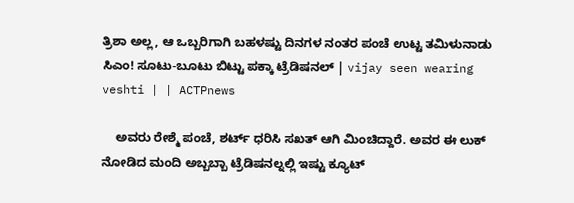ತ್ರಿಶಾ ಅಲ್ಲ, ಆ ಒಬ್ಬರಿಗಾಗಿ ಬಹಳಷ್ಟು ದಿನಗಳ ನಂತರ ಪಂಚೆ ಉಟ್ಟ ತಮಿಳುನಾಡು ಸಿಎಂ! ಸೂಟು-ಬೂಟು ಬಿಟ್ಟು ಪಕ್ಕಾ ಟ್ರೆಡಿಷನಲ್ | vijay seen wearing veshti | | ACTPnews

    ಅವರು ರೇಶ್ಮೆ ಪಂಚೆ, ಶರ್ಟ್ ಧರಿಸಿ ಸಖತ್ ಆಗಿ ಮಿಂಚಿದ್ದಾರೆ. ಅವರ ಈ ಲುಕ್ ನೋಡಿದ ಮಂದಿ ಅಬ್ಬಬ್ಬಾ ಟ್ರೆಡಿಷನಲ್ನಲ್ಲಿ ಇಷ್ಟು ಕ್ಯೂಟ್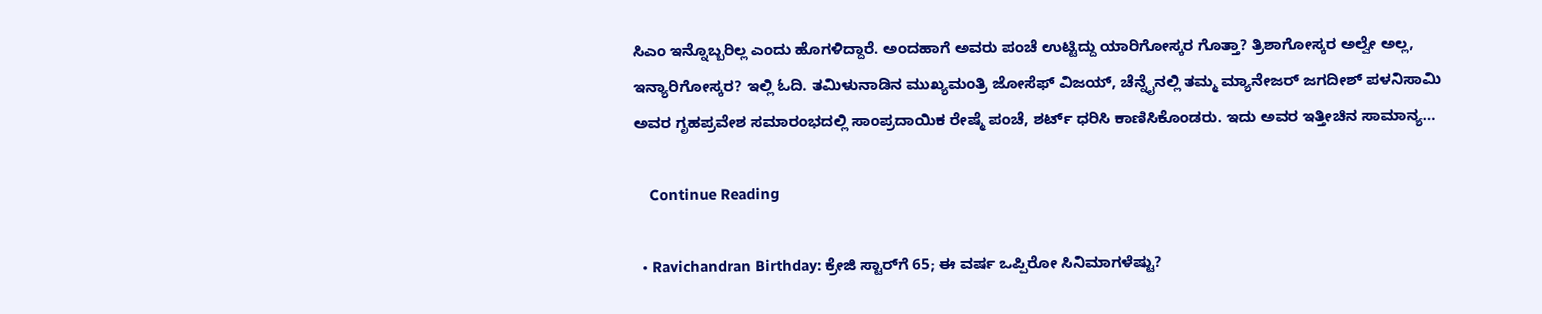ಸಿಎಂ ಇನ್ನೊಬ್ಬರಿಲ್ಲ ಎಂದು ಹೊಗಳಿದ್ದಾರೆ. ಅಂದಹಾಗೆ ಅವರು ಪಂಚೆ ಉಟ್ಟಿದ್ದು ಯಾರಿಗೋಸ್ಕರ ಗೊತ್ತಾ? ತ್ರಿಶಾಗೋಸ್ಕರ ಅಲ್ವೇ ಅಲ್ಲ, ಇನ್ಯಾರಿಗೋಸ್ಕರ? ಇಲ್ಲಿ ಓದಿ. ತಮಿಳುನಾಡಿನ ಮುಖ್ಯಮಂತ್ರಿ ಜೋಸೆಫ್ ವಿಜಯ್, ಚೆನ್ನೈನಲ್ಲಿ ತಮ್ಮ ಮ್ಯಾನೇಜರ್ ಜಗದೀಶ್ ಪಳನಿಸಾಮಿ ಅವರ ಗೃಹಪ್ರವೇಶ ಸಮಾರಂಭದಲ್ಲಿ ಸಾಂಪ್ರದಾಯಿಕ ರೇಷ್ಮೆ ಪಂಚೆ, ಶರ್ಟ್ ಧರಿಸಿ ಕಾಣಿಸಿಕೊಂಡರು. ಇದು ಅವರ ಇತ್ತೀಚಿನ ಸಾಮಾನ್ಯ…

    Continue Reading

  • Ravichandran Birthday: ಕ್ರೇಜಿ ಸ್ಟಾರ್‌ಗೆ 65; ಈ ವರ್ಷ ಒಪ್ಪಿರೋ ಸಿನಿಮಾಗಳೆಷ್ಟು?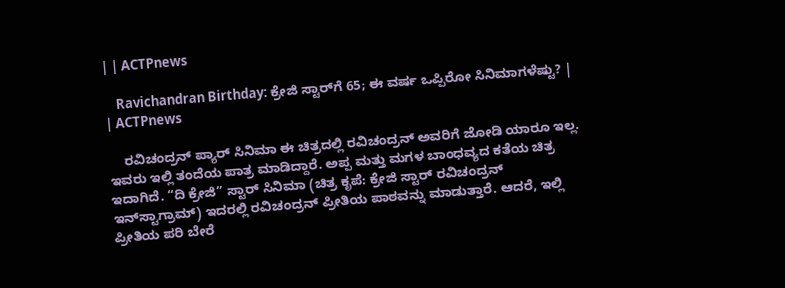| | ACTPnews

    Ravichandran Birthday: ಕ್ರೇಜಿ ಸ್ಟಾರ್‌ಗೆ 65; ಈ ವರ್ಷ ಒಪ್ಪಿರೋ ಸಿನಿಮಾಗಳೆಷ್ಟು? | | ACTPnews

    ರವಿಚಂದ್ರನ್ ಪ್ಯಾರ್ ಸಿನಿಮಾ ಈ ಚಿತ್ರದಲ್ಲಿ ರವಿಚಂದ್ರನ್ ಅವರಿಗೆ ಜೋಡಿ ಯಾರೂ ಇಲ್ಲ. ಇವರು ಇಲ್ಲಿ ತಂದೆಯ ಪಾತ್ರ ಮಾಡಿದ್ದಾರೆ. ಅಪ್ಪ ಮತ್ತು ಮಗಳ ಬಾಂಧವ್ಯದ ಕತೆಯ ಚಿತ್ರ ಇದಾಗಿದೆ. “ದಿ ಕ್ರೇಜಿ” ಸ್ಟಾರ್ ಸಿನಿಮಾ (ಚಿತ್ರ ಕೃಪೆ: ಕ್ರೇಜಿ ಸ್ಟಾರ್ ರವಿಚಂದ್ರನ್ ಇನ್‌ಸ್ಟಾಗ್ರಾಮ್) ಇದರಲ್ಲಿ ರವಿಚಂದ್ರನ್ ಪ್ರೀತಿಯ ಪಾಠವನ್ನು ಮಾಡುತ್ತಾರೆ. ಆದರೆ, ಇಲ್ಲಿ ಪ್ರೀತಿಯ ಪರಿ ಬೇರೆ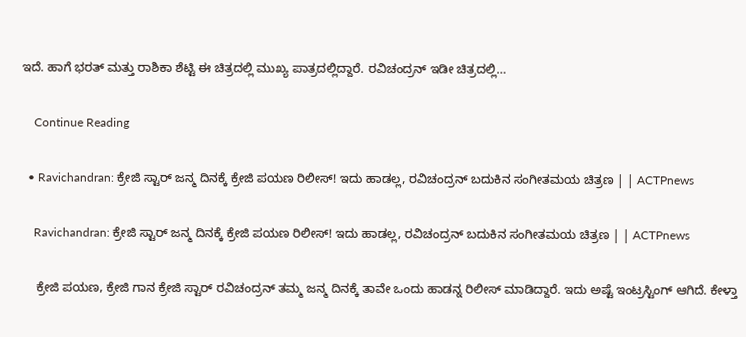ಇದೆ. ಹಾಗೆ ಭರತ್ ಮತ್ತು ರಾಶಿಕಾ ಶೆಟ್ಟಿ ಈ ಚಿತ್ರದಲ್ಲಿ ಮುಖ್ಯ ಪಾತ್ರದಲ್ಲಿದ್ದಾರೆ. ರವಿಚಂದ್ರನ್ ಇಡೀ ಚಿತ್ರದಲ್ಲಿ…

    Continue Reading

  • Ravichandran: ಕ್ರೇಜಿ ಸ್ಟಾರ್ ಜನ್ಮ ದಿನಕ್ಕೆ ಕ್ರೇಜಿ ಪಯಣ ರಿಲೀಸ್! ಇದು ಹಾಡಲ್ಲ, ರವಿಚಂದ್ರನ್ ಬದುಕಿನ ಸಂಗೀತಮಯ ಚಿತ್ರಣ | | ACTPnews

    Ravichandran: ಕ್ರೇಜಿ ಸ್ಟಾರ್ ಜನ್ಮ ದಿನಕ್ಕೆ ಕ್ರೇಜಿ ಪಯಣ ರಿಲೀಸ್! ಇದು ಹಾಡಲ್ಲ, ರವಿಚಂದ್ರನ್ ಬದುಕಿನ ಸಂಗೀತಮಯ ಚಿತ್ರಣ | | ACTPnews

    ಕ್ರೇಜಿ ಪಯಣ, ಕ್ರೇಜಿ ಗಾನ ಕ್ರೇಜಿ ಸ್ಟಾರ್ ರವಿಚಂದ್ರನ್ ತಮ್ಮ ಜನ್ಮ ದಿನಕ್ಕೆ ತಾವೇ ಒಂದು ಹಾಡನ್ನ ರಿಲೀಸ್ ಮಾಡಿದ್ದಾರೆ. ಇದು ಅಷ್ಟೆ ಇಂಟ್ರಸ್ಟಿಂಗ್ ಆಗಿದೆ. ಕೇಳ್ತಾ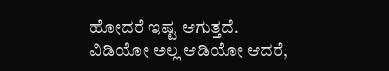ಹೋದರೆ ಇಷ್ಟ ಆಗುತ್ತದೆ. ವಿಡಿಯೋ ಅಲ್ಲ ಆಡಿಯೋ ಆದರೆ,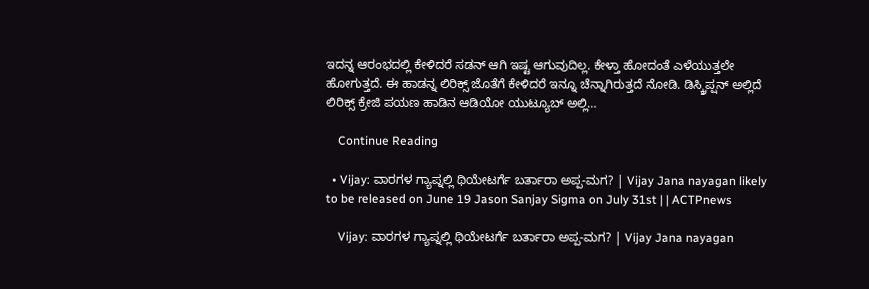ಇದನ್ನ ಆರಂಭದಲ್ಲಿ ಕೇಳಿದರೆ ಸಡನ್ ಆಗಿ ಇಷ್ಟ ಆಗುವುದಿಲ್ಲ. ಕೇಳ್ತಾ ಹೋದಂತೆ ಎಳೆಯುತ್ತಲೇ ಹೋಗುತ್ತದೆ. ಈ ಹಾಡನ್ನ ಲಿರಿಕ್ಸ್ ಜೊತೆಗೆ ಕೇಳಿದರೆ ಇನ್ನೂ ಚೆನ್ನಾಗಿರುತ್ತದೆ ನೋಡಿ. ಡಿಸ್ಕ್ರಿಪ್ಷನ್ ಅಲ್ಲಿದೆ ಲಿರಿಕ್ಸ್ ಕ್ರೇಜಿ ಪಯಣ ಹಾಡಿನ ಆಡಿಯೋ ಯುಟ್ಯೂಬ್ ಅಲ್ಲಿ…

    Continue Reading

  • Vijay: ವಾರಗಳ ಗ್ಯಾಪ್ನಲ್ಲಿ ಥಿಯೇಟರ್ಗೆ ಬರ್ತಾರಾ ಅಪ್ಪ-ಮಗ? | Vijay Jana nayagan likely to be released on June 19 Jason Sanjay Sigma on July 31st | | ACTPnews

    Vijay: ವಾರಗಳ ಗ್ಯಾಪ್ನಲ್ಲಿ ಥಿಯೇಟರ್ಗೆ ಬರ್ತಾರಾ ಅಪ್ಪ-ಮಗ? | Vijay Jana nayagan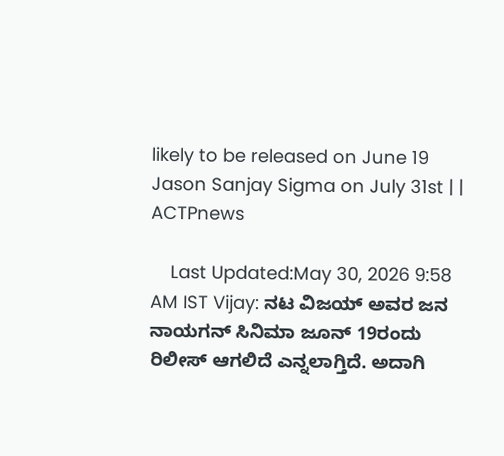likely to be released on June 19 Jason Sanjay Sigma on July 31st | | ACTPnews

    Last Updated:May 30, 2026 9:58 AM IST Vijay: ನಟ ವಿಜಯ್ ಅವರ ಜನ ನಾಯಗನ್ ಸಿನಿಮಾ ಜೂನ್ 19ರಂದು ರಿಲೀಸ್ ಆಗಲಿದೆ ಎನ್ನಲಾಗ್ತಿದೆ. ಅದಾಗಿ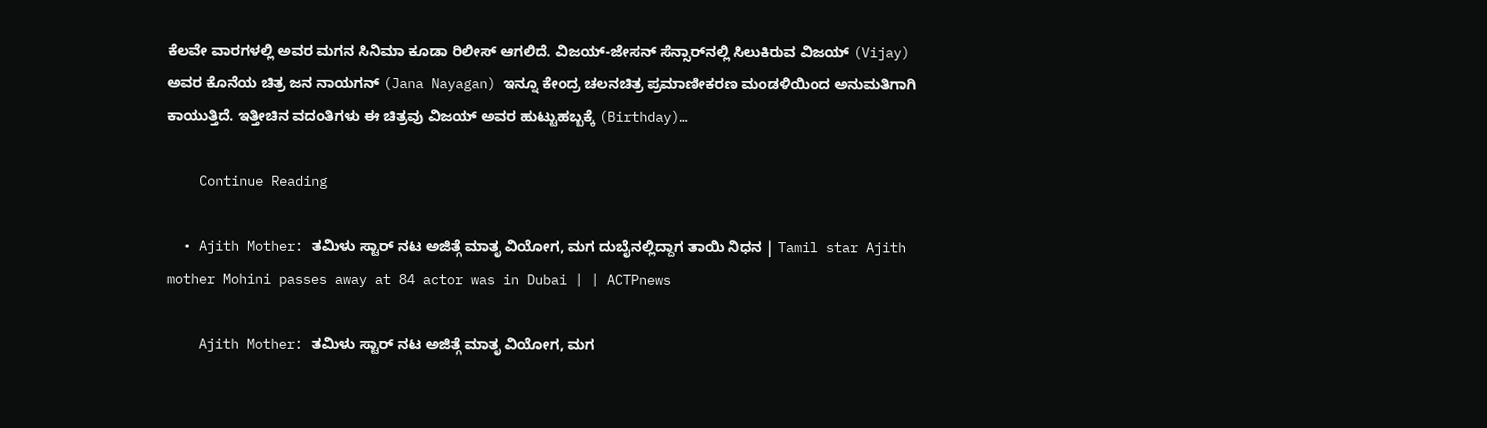ಕೆಲವೇ ವಾರಗಳಲ್ಲಿ ಅವರ ಮಗನ ಸಿನಿಮಾ ಕೂಡಾ ರಿಲೀಸ್ ಆಗಲಿದೆ. ವಿಜಯ್-ಜೇಸನ್ ಸೆನ್ಸಾರ್‌ನಲ್ಲಿ ಸಿಲುಕಿರುವ ವಿಜಯ್ (Vijay) ಅವರ ಕೊನೆಯ ಚಿತ್ರ ಜನ ನಾಯಗನ್ (Jana Nayagan) ಇನ್ನೂ ಕೇಂದ್ರ ಚಲನಚಿತ್ರ ಪ್ರಮಾಣೀಕರಣ ಮಂಡಳಿಯಿಂದ ಅನುಮತಿಗಾಗಿ ಕಾಯುತ್ತಿದೆ. ಇತ್ತೀಚಿನ ವದಂತಿಗಳು ಈ ಚಿತ್ರವು ವಿಜಯ್ ಅವರ ಹುಟ್ಟುಹಬ್ಬಕ್ಕೆ (Birthday)…

    Continue Reading

  • Ajith Mother: ತಮಿಳು ಸ್ಟಾರ್ ನಟ ಅಜಿತ್ಗೆ ಮಾತೃ ವಿಯೋಗ, ಮಗ ದುಬೈನಲ್ಲಿದ್ದಾಗ ತಾಯಿ ನಿಧನ | Tamil star Ajith mother Mohini passes away at 84 actor was in Dubai | | ACTPnews

    Ajith Mother: ತಮಿಳು ಸ್ಟಾರ್ ನಟ ಅಜಿತ್ಗೆ ಮಾತೃ ವಿಯೋಗ, ಮಗ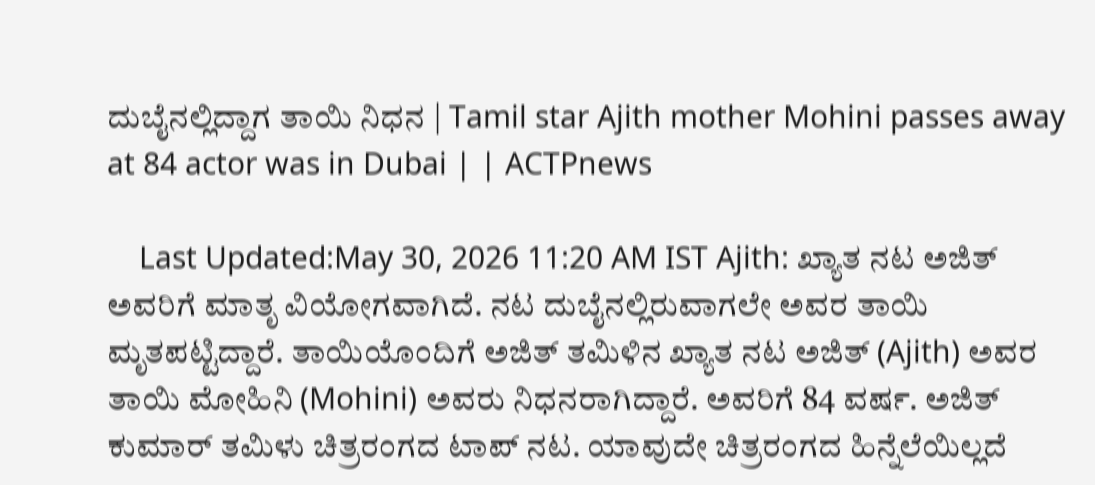ದುಬೈನಲ್ಲಿದ್ದಾಗ ತಾಯಿ ನಿಧನ | Tamil star Ajith mother Mohini passes away at 84 actor was in Dubai | | ACTPnews

    Last Updated:May 30, 2026 11:20 AM IST Ajith: ಖ್ಯಾತ ನಟ ಅಜಿತ್ ಅವರಿಗೆ ಮಾತೃ ವಿಯೋಗವಾಗಿದೆ. ನಟ ದುಬೈನಲ್ಲಿರುವಾಗಲೇ ಅವರ ತಾಯಿ ಮೃತಪಟ್ಟಿದ್ದಾರೆ. ತಾಯಿಯೊಂದಿಗೆ ಅಜಿತ್ ತಮಿಳಿನ ಖ್ಯಾತ ನಟ ಅಜಿತ್ (Ajith) ಅವರ ತಾಯಿ ಮೋಹಿನಿ (Mohini) ಅವರು ನಿಧನರಾಗಿದ್ದಾರೆ. ಅವರಿಗೆ 84 ವರ್ಷ. ಅಜಿತ್ ಕುಮಾರ್ ತಮಿಳು ಚಿತ್ರರಂಗದ ಟಾಪ್ ನಟ. ಯಾವುದೇ ಚಿತ್ರರಂಗದ ಹಿನ್ನೆಲೆಯಿಲ್ಲದೆ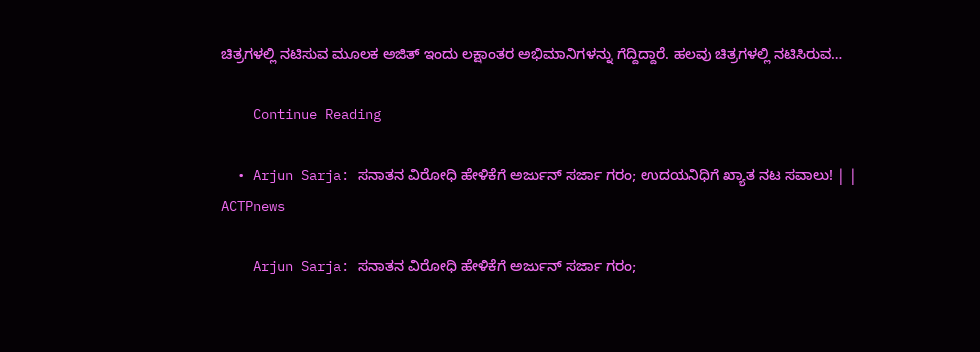ಚಿತ್ರಗಳಲ್ಲಿ ನಟಿಸುವ ಮೂಲಕ ಅಜಿತ್ ಇಂದು ಲಕ್ಷಾಂತರ ಅಭಿಮಾನಿಗಳನ್ನು ಗೆದ್ದಿದ್ದಾರೆ. ಹಲವು ಚಿತ್ರಗಳಲ್ಲಿ ನಟಿಸಿರುವ…

    Continue Reading

  • Arjun Sarja: ಸನಾತನ ವಿರೋಧಿ ಹೇಳಿಕೆಗೆ ಅರ್ಜುನ್ ಸರ್ಜಾ ಗರಂ; ಉದಯನಿಧಿಗೆ ಖ್ಯಾತ ನಟ ಸವಾಲು! | | ACTPnews

    Arjun Sarja: ಸನಾತನ ವಿರೋಧಿ ಹೇಳಿಕೆಗೆ ಅರ್ಜುನ್ ಸರ್ಜಾ ಗರಂ;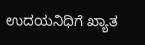ಉದಯನಿಧಿಗೆ ಖ್ಯಾತ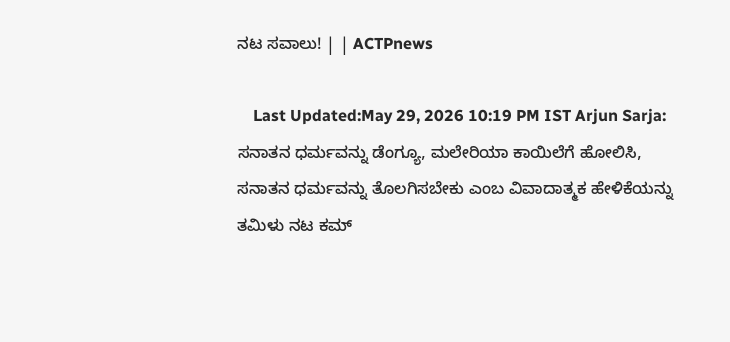ನಟ ಸವಾಲು! | | ACTPnews

    Last Updated:May 29, 2026 10:19 PM IST Arjun Sarja: ಸನಾತನ ಧರ್ಮವನ್ನು ಡೆಂಗ್ಯೂ, ಮಲೇರಿಯಾ ಕಾಯಿಲೆಗೆ ಹೋಲಿಸಿ, ಸನಾತನ ಧರ್ಮವನ್ನು ತೊಲಗಿಸಬೇಕು ಎಂಬ ವಿವಾದಾತ್ಮಕ ಹೇಳಿಕೆಯನ್ನು ತಮಿಳು ನಟ ಕಮ್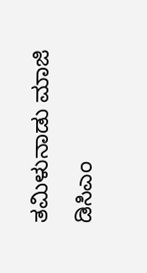ತಮಿಳುನಾಡು ಮಾಜಿ ಡಿಸಿಎಂ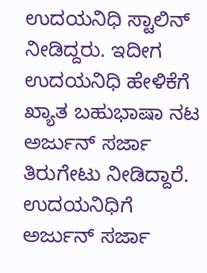ಉದಯನಿಧಿ ಸ್ಟಾಲಿನ್ ನೀಡಿದ್ದರು. ಇದೀಗ ಉದಯನಿಧಿ ಹೇಳಿಕೆಗೆ ಖ್ಯಾತ ಬಹುಭಾಷಾ ನಟ ಅರ್ಜುನ್ ಸರ್ಜಾ ತಿರುಗೇಟು ನೀಡಿದ್ದಾರೆ. ಉದಯನಿಧಿಗೆ ಅರ್ಜುನ್ ಸರ್ಜಾ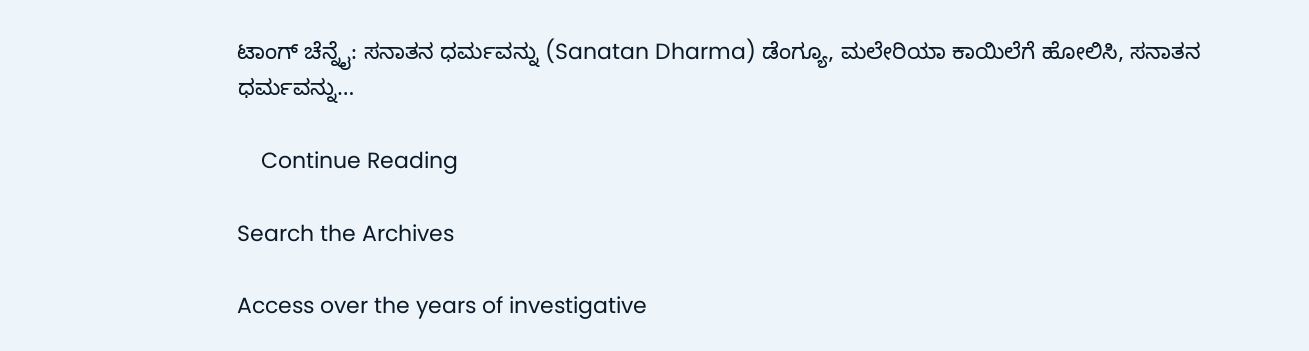ಟಾಂಗ್ ಚೆನ್ನೈ: ಸನಾತನ ಧರ್ಮವನ್ನು (Sanatan Dharma) ಡೆಂಗ್ಯೂ, ಮಲೇರಿಯಾ ಕಾಯಿಲೆಗೆ ಹೋಲಿಸಿ, ಸನಾತನ ಧರ್ಮವನ್ನು…

    Continue Reading

Search the Archives

Access over the years of investigative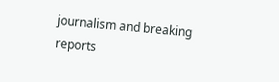journalism and breaking reports